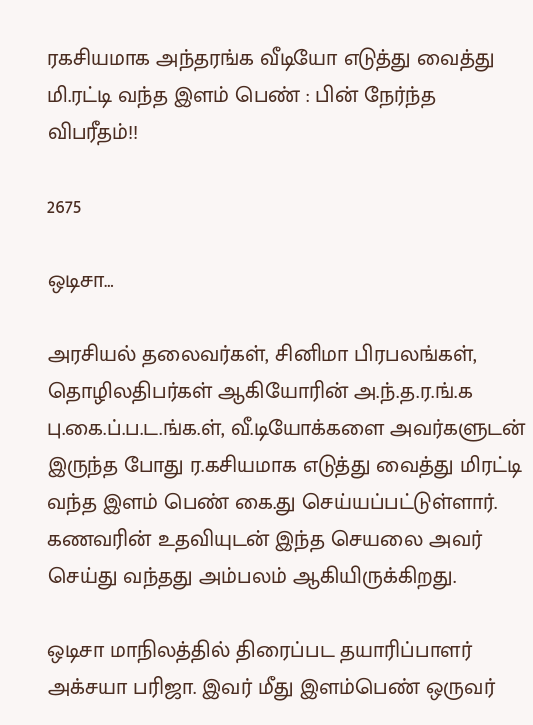ரகசியமாக அந்தரங்க வீடியோ எடுத்து வைத்து மி.ரட்டி வந்த இளம் பெண் : பின் நேர்ந்த விபரீதம்!!

2675

ஒடிசா…

அரசியல் தலைவர்கள், சினிமா பிரபலங்கள், தொழிலதிபர்கள் ஆகியோரின் அ.ந்.த.ர.ங்.க பு.கை.ப்.ப.ட.ங்க.ள், வீ.டியோக்களை அவர்களுடன் இருந்த போது ர.கசியமாக எடுத்து வைத்து மிரட்டி வந்த இளம் பெண் கை.து செய்யப்பட்டுள்ளார். கணவரின் உதவியுடன் இந்த செயலை அவர் செய்து வந்தது அம்பலம் ஆகியிருக்கிறது.

ஒடிசா மாநிலத்தில் திரைப்பட தயாரிப்பாளர் அக்சயா பரிஜா. இவர் மீது இளம்பெண் ஒருவர்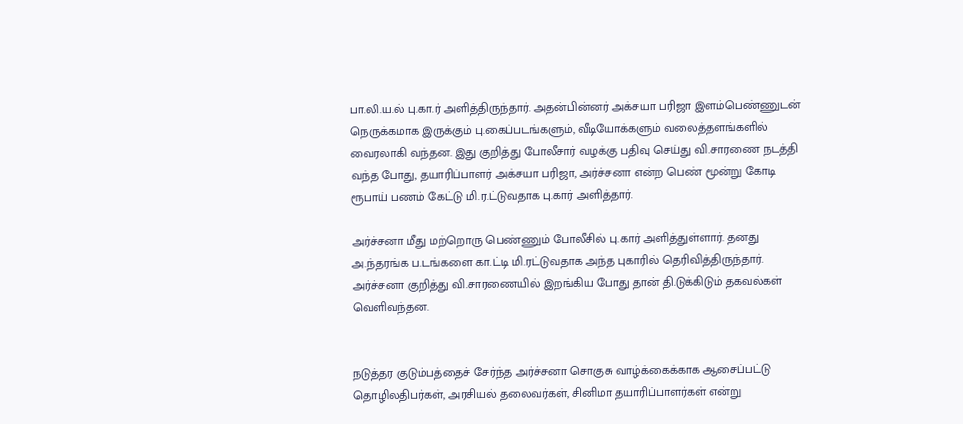பா.லி.ய.ல் பு.கா.ர் அளித்திருந்தார். அதன்பின்னர் அக்சயா பரிஜா இளம்பெண்ணுடன் நெருக்கமாக இருக்கும் பு.கைப்படங்களும், வீடியோக்களும் வலைத்தளங்களில் வைரலாகி வந்தன. இது குறித்து போலீசார் வழக்கு பதிவு செய்து வி.சாரணை நடத்தி வந்த போது, தயாரிப்பாளர் அக்சயா பரிஜா, அர்ச்சனா என்ற பெண் மூன்று கோடி ரூபாய் பணம் கேட்டு மி.ர.ட்டுவதாக பு.கார் அளித்தார்.

அர்ச்சனா மீது மற்றொரு பெண்ணும் போலீசில் பு.கார் அளித்துள்ளார். தனது அ.ந்தரங்க ப.டங்களை கா.ட்டி மி.ரட்டுவதாக அந்த புகாரில் தெரிவித்திருந்தார். அர்ச்சனா குறித்து வி.சாரணையில் இறங்கிய போது தான் தி.டுக்கிடும் தகவல்கள் வெளிவந்தன.


நடுத்தர குடும்பத்தைச் சேர்ந்த அர்ச்சனா சொகுசு வாழ்க்கைக்காக ஆசைப்பட்டு தொழிலதிபர்கள், அரசியல் தலைவர்கள், சினிமா தயாரிப்பாளர்கள் என்று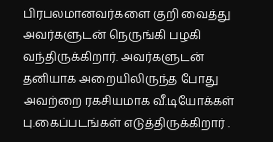பிரபலமானவர்களை குறி வைத்து அவர்களுடன் நெருங்கி பழகி வந்திருக்கிறார். அவர்களுடன் தனியாக அறையிலிருந்த போது அவற்றை ரகசியமாக வீ.டியோக்கள் பு.கைப்படங்கள் எடுத்திருக்கிறார் .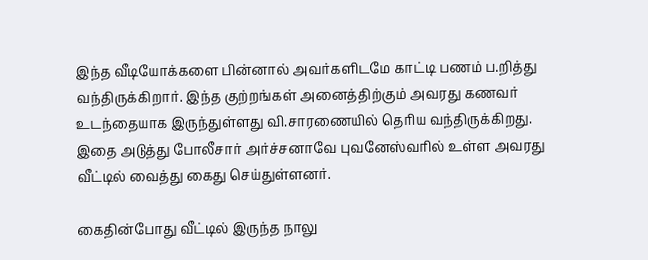இந்த வீடியோக்களை பின்னால் அவர்களிடமே காட்டி பணம் ப.றித்து வந்திருக்கிறார். இந்த குற்றங்கள் அனைத்திற்கும் அவரது கணவர் உடந்தையாக இருந்துள்ளது வி.சாரணையில் தெரிய வந்திருக்கிறது. இதை அடுத்து போலீசார் அர்ச்சனாவே புவனேஸ்வரில் உள்ள அவரது வீட்டில் வைத்து கைது செய்துள்ளனர்.

கைதின்போது வீட்டில் இருந்த நாலு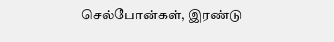செல்போன்கள், இரண்டு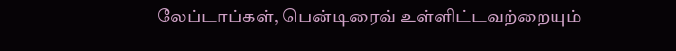லேப்டாப்கள், பென்டிரைவ் உள்ளிட்டவற்றையும்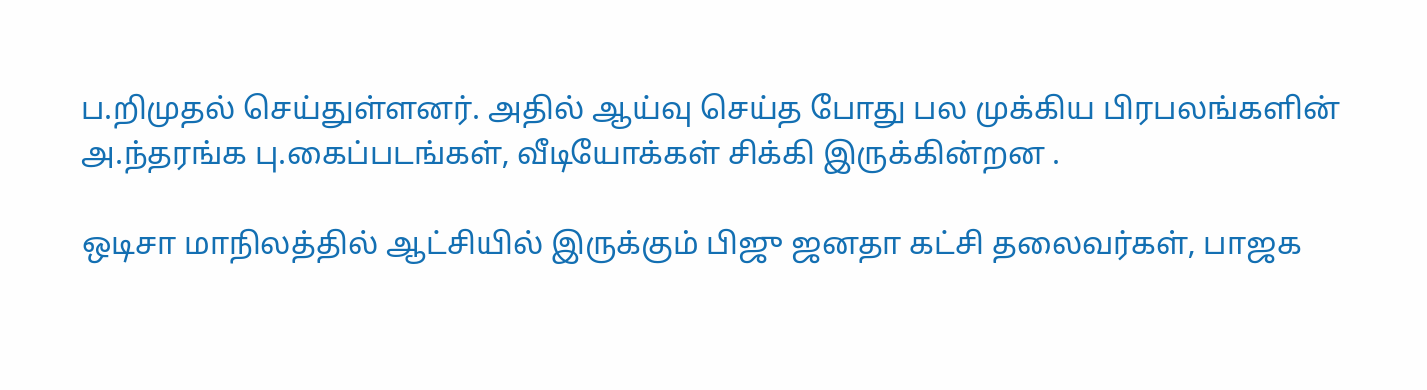ப.றிமுதல் செய்துள்ளனர். அதில் ஆய்வு செய்த போது பல முக்கிய பிரபலங்களின் அ.ந்தரங்க பு.கைப்படங்கள், வீடியோக்கள் சிக்கி இருக்கின்றன .

ஒடிசா மாநிலத்தில் ஆட்சியில் இருக்கும் பிஜு ஜனதா கட்சி தலைவர்கள், பாஜக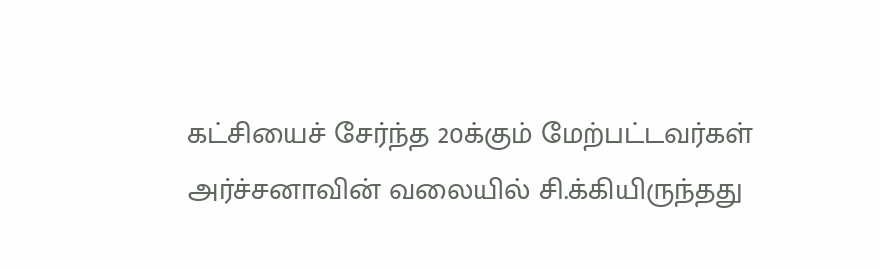கட்சியைச் சேர்ந்த 20க்கும் மேற்பட்டவர்கள் அர்ச்சனாவின் வலையில் சி.க்கியிருந்தது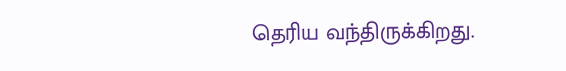தெரிய வந்திருக்கிறது.